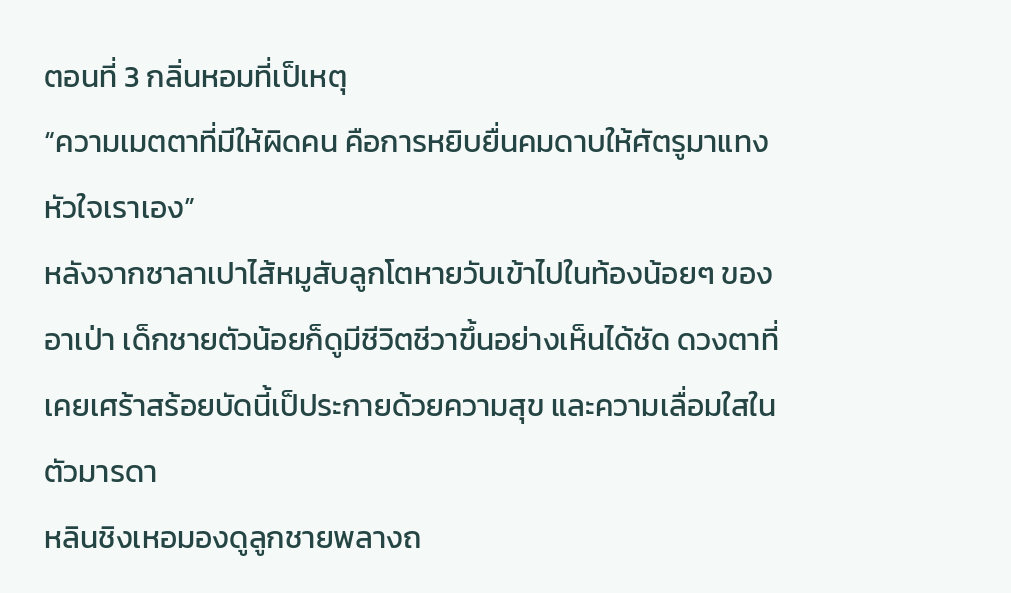ตอนที่ 3 กลิ่นหอมที่เป็เหตุ
“ความเมตตาที่มีให้ผิดคน คือการหยิบยื่นคมดาบให้ศัตรูมาแทงหัวใจเราเอง”
หลังจากซาลาเปาไส้หมูสับลูกโตหายวับเข้าไปในท้องน้อยๆ ของอาเป่า เด็กชายตัวน้อยก็ดูมีชีวิตชีวาขึ้นอย่างเห็นได้ชัด ดวงตาที่เคยเศร้าสร้อยบัดนี้เป็ประกายด้วยความสุข และความเลื่อมใสในตัวมารดา
หลินชิงเหอมองดูลูกชายพลางถ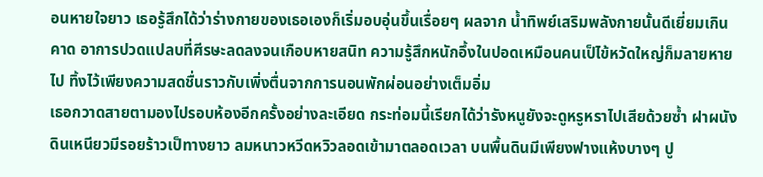อนหายใจยาว เธอรู้สึกได้ว่าร่างกายของเธอเองก็เริ่มอบอุ่นขึ้นเรื่อยๆ ผลจาก น้ำทิพย์เสริมพลังกายนั้นดีเยี่ยมเกินคาด อาการปวดแปลบที่ศีรษะลดลงจนเกือบหายสนิท ความรู้สึกหนักอึ้งในปอดเหมือนคนเป็ไข้หวัดใหญ่ก็มลายหายไป ทิ้งไว้เพียงความสดชื่นราวกับเพิ่งตื่นจากการนอนพักผ่อนอย่างเต็มอิ่ม
เธอกวาดสายตามองไปรอบห้องอีกครั้งอย่างละเอียด กระท่อมนี้เรียกได้ว่ารังหนูยังจะดูหรูหราไปเสียด้วยซ้ำ ฝาผนังดินเหนียวมีรอยร้าวเป็ทางยาว ลมหนาวหวีดหวิวลอดเข้ามาตลอดเวลา บนพื้นดินมีเพียงฟางแห้งบางๆ ปู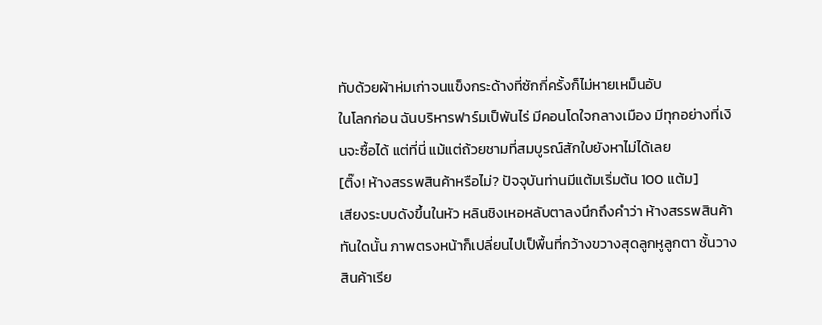ทับด้วยผ้าห่มเก่าจนแข็งกระด้างที่ซักกี่ครั้งก็ไม่หายเหม็นอับ
ในโลกก่อน ฉันบริหารฟาร์มเป็พันไร่ มีคอนโดใจกลางเมือง มีทุกอย่างที่เงินจะซื้อได้ แต่ที่นี่ แม้แต่ถ้วยชามที่สมบูรณ์สักใบยังหาไม่ได้เลย
[ติ๊ง! ห้างสรรพสินค้าหรือไม่? ปัจจุบันท่านมีแต้มเริ่มต้น 100 แต้ม]
เสียงระบบดังขึ้นในหัว หลินชิงเหอหลับตาลงนึกถึงคำว่า ห้างสรรพสินค้า ทันใดนั้น ภาพตรงหน้าก็เปลี่ยนไปเป็พื้นที่กว้างขวางสุดลูกหูลูกตา ชั้นวางสินค้าเรีย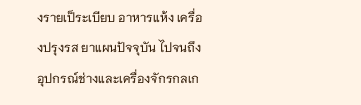งรายเป็ระเบียบ อาหารแห้ง เครื่องปรุงรส ยาแผนปัจจุบัน ไปจนถึงอุปกรณ์ช่างและเครื่องจักรกลเก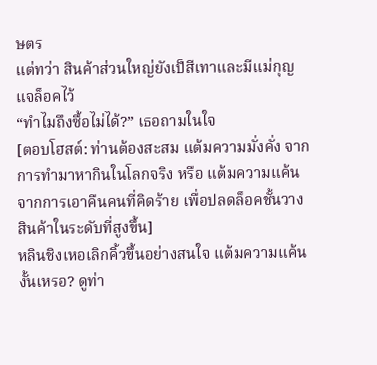ษตร
แต่ทว่า สินค้าส่วนใหญ่ยังเป็สีเทาและมีแม่กุญแจล็อคไว้
“ทำไมถึงซื้อไม่ได้?” เธอถามในใจ
[ตอบโฮสต์: ท่านต้องสะสม แต้มความมั่งคั่ง จากการทำมาหากินในโลกจริง หรือ แต้มความแค้น จากการเอาคืนคนที่คิดร้าย เพื่อปลดล็อคชั้นวางสินค้าในระดับที่สูงขึ้น]
หลินชิงเหอเลิกคิ้วขึ้นอย่างสนใจ แต้มความแค้นงั้นเหรอ? ดูท่า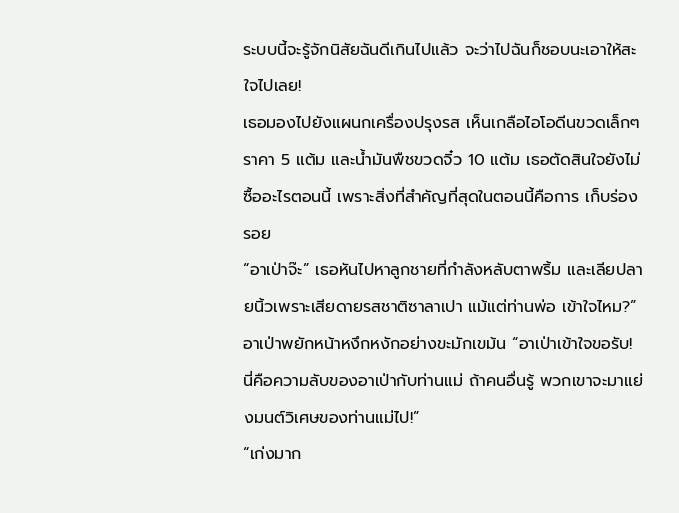ระบบนี้จะรู้จักนิสัยฉันดีเกินไปแล้ว จะว่าไปฉันก็ชอบนะเอาให้สะใจไปเลย!
เธอมองไปยังแผนกเครื่องปรุงรส เห็นเกลือไอโอดีนขวดเล็กๆ ราคา 5 แต้ม และน้ำมันพืชขวดจิ๋ว 10 แต้ม เธอตัดสินใจยังไม่ซื้ออะไรตอนนี้ เพราะสิ่งที่สำคัญที่สุดในตอนนี้คือการ เก็บร่องรอย
“อาเป่าจ๊ะ” เธอหันไปหาลูกชายที่กำลังหลับตาพริ้ม และเลียปลายนิ้วเพราะเสียดายรสชาติซาลาเปา แม้แต่ท่านพ่อ เข้าใจไหม?”
อาเป่าพยักหน้าหงึกหงักอย่างขะมักเขม้น “อาเป่าเข้าใจขอรับ! นี่คือความลับของอาเป่ากับท่านแม่ ถ้าคนอื่นรู้ พวกเขาจะมาแย่งมนต์วิเศษของท่านแม่ไป!”
“เก่งมาก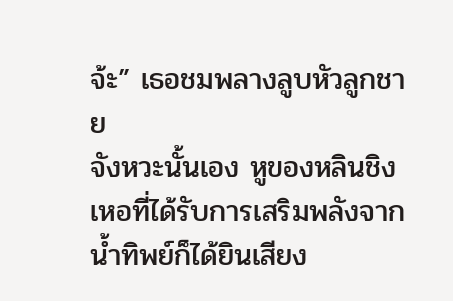จ้ะ” เธอชมพลางลูบหัวลูกชาย
จังหวะนั้นเอง หูของหลินชิงเหอที่ได้รับการเสริมพลังจากน้ำทิพย์ก็ได้ยินเสียง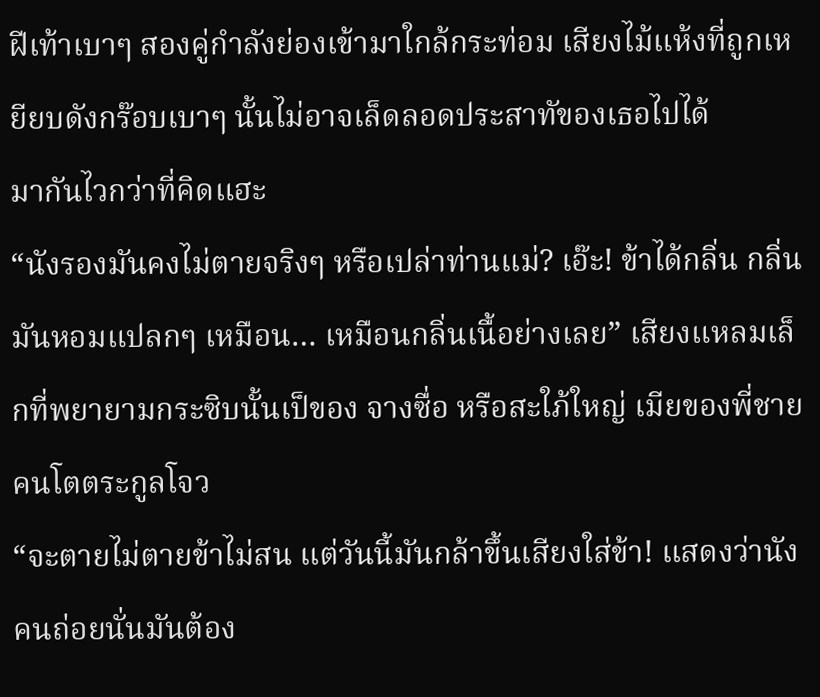ฝีเท้าเบาๆ สองคู่กำลังย่องเข้ามาใกล้กระท่อม เสียงไม้แห้งที่ถูกเหยียบดังกร๊อบเบาๆ นั้นไม่อาจเล็ดลอดประสาทัของเธอไปได้
มากันไวกว่าที่คิดแฮะ
“นังรองมันคงไม่ตายจริงๆ หรือเปล่าท่านแม่? เอ๊ะ! ข้าได้กลิ่น กลิ่นมันหอมแปลกๆ เหมือน… เหมือนกลิ่นเนื้อย่างเลย” เสียงแหลมเล็กที่พยายามกระซิบนั้นเป็ของ จางซื่อ หรือสะใภ้ใหญ่ เมียของพี่ชายคนโตตระกูลโจว
“จะตายไม่ตายข้าไม่สน แต่วันนี้มันกล้าขึ้นเสียงใส่ข้า! แสดงว่านังคนถ่อยนั่นมันต้อง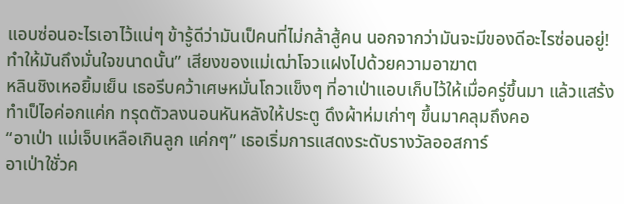แอบซ่อนอะไรเอาไว้แน่ๆ ข้ารู้ดีว่ามันเป็คนที่ไม่กล้าสู้คน นอกจากว่ามันจะมีของดีอะไรซ่อนอยู่! ทำให้มันถึงมั่นใจขนาดนั้น” เสียงของแม่เฒ่าโจวแฝงไปด้วยความอาฆาต
หลินชิงเหอยิ้มเย็น เธอรีบคว้าเศษหมั่นโถวแข็งๆ ที่อาเป่าแอบเก็บไว้ให้เมื่อครู่ขึ้นมา แล้วแสร้งทำเป็ไอค่อกแค่ก ทรุดตัวลงนอนหันหลังให้ประตู ดึงผ้าห่มเก่าๆ ขึ้นมาคลุมถึงคอ
“อาเป่า แม่เจ็บเหลือเกินลูก แค่กๆ” เธอเริ่มการแสดงระดับรางวัลออสการ์
อาเป่าใชั่วค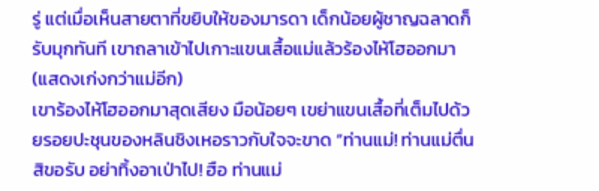รู่ แต่เมื่อเห็นสายตาที่ขยิบให้ของมารดา เด็กน้อยผู้ชาญฉลาดก็รับมุกทันที เขาถลาเข้าไปเกาะแขนเสื้อแม่แล้วร้องไห้โฮออกมา (แสดงเก่งกว่าแม่อีก)
เขาร้องไห้โฮออกมาสุดเสียง มือน้อยๆ เขย่าแขนเสื้อที่เต็มไปด้วยรอยปะชุนของหลินชิงเหอราวกับใจจะขาด “ท่านแม่! ท่านแม่ตื่นสิขอรับ อย่าทิ้งอาเป่าไป! ฮือ ท่านแม่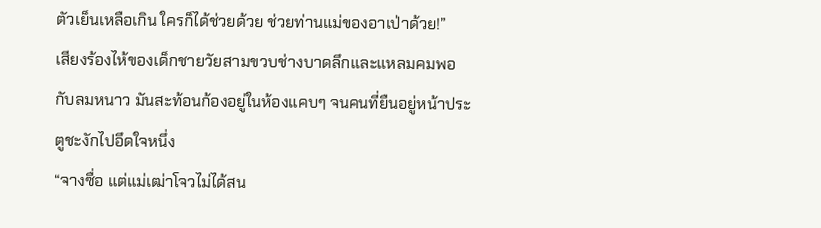ตัวเย็นเหลือเกิน ใครก็ได้ช่วยด้วย ช่วยท่านแม่ของอาเป่าด้วย!”
เสียงร้องไห้ของเด็กชายวัยสามขวบช่างบาดลึกและแหลมคมพอกับลมหนาว มันสะท้อนก้องอยู่ในห้องแคบๆ จนคนที่ยืนอยู่หน้าประตูชะงักไปอึดใจหนึ่ง
“จางซื่อ แต่แม่เฒ่าโจวไม่ได้สน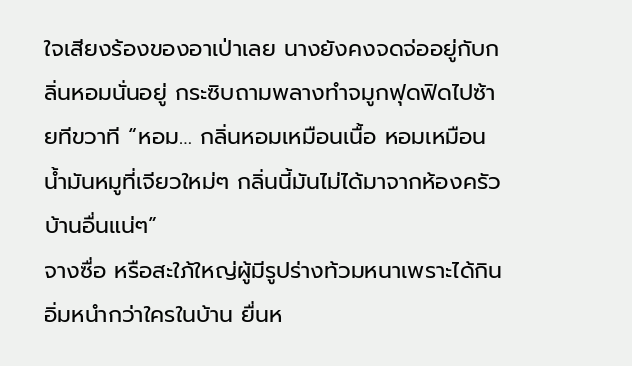ใจเสียงร้องของอาเป่าเลย นางยังคงจดจ่ออยู่กับกลิ่นหอมนั่นอยู่ กระซิบถามพลางทำจมูกฟุดฟิดไปซ้ายทีขวาที “หอม… กลิ่นหอมเหมือนเนื้อ หอมเหมือนน้ำมันหมูที่เจียวใหม่ๆ กลิ่นนี้มันไม่ได้มาจากห้องครัวบ้านอื่นแน่ๆ”
จางซื่อ หรือสะใภ้ใหญ่ผู้มีรูปร่างท้วมหนาเพราะได้กินอิ่มหนำกว่าใครในบ้าน ยื่นห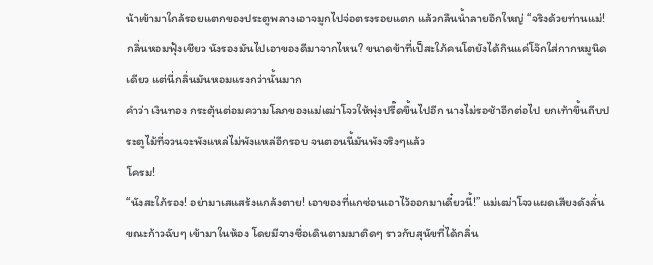น้าเข้ามาใกล้รอยแตกของประตูพลางเอาจมูกไปจ่อตรงรอยแตก แล้วกลืนน้ำลายอึกใหญ่ “จริงด้วยท่านแม่! กลิ่นหอมฟุ้งเชียว นังรองมันไปเอาของดีมาจากไหน? ขนาดข้าที่เป็สะใภ้คนโตยังได้กินแค่โจ๊กใส่กากหมูนิดเดียว แต่นี่กลิ่นมันหอมแรงกว่านั้นมาก
คำว่า เงินทอง กระตุ้นต่อมความโลภของแม่เฒ่าโจวให้พุ่งปรี๊ดขึ้นไปอีก นางไม่รอช้าอีกต่อไป ยกเท้าขึ้นถีบประตูไม้ที่จวนจะพังแหล่ไม่พังแหล่อีกรอบ จนตอนนี้มันพังจริงๆแล้ว
โครม!
“นังสะใภ้รอง! อย่ามาเสแสร้งแกล้งตาย! เอาของที่แกซ่อนเอาไว้ออกมาเดี๋ยวนี้!” แม่เฒ่าโจวแผดเสียงดังลั่นขณะก้าวฉับๆ เข้ามาในห้อง โดยมีจางซื่อเดินตามมาติดๆ ราวกับสุนัขที่ได้กลิ่น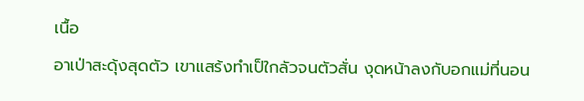เนื้อ
อาเป่าสะดุ้งสุดตัว เขาแสร้งทำเป็ใกลัวจนตัวสั่น งุดหน้าลงกับอกแม่ที่นอน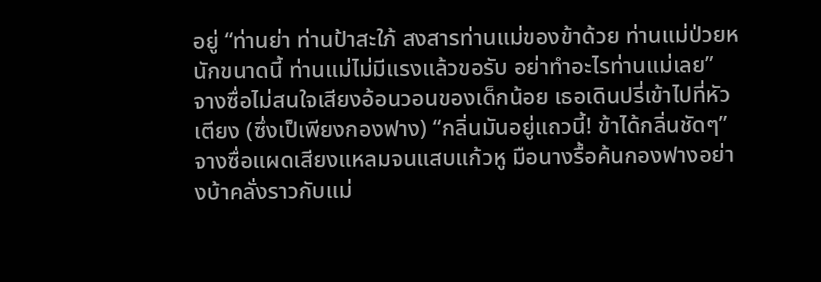อยู่ “ท่านย่า ท่านป้าสะใภ้ สงสารท่านแม่ของข้าด้วย ท่านแม่ป่วยหนักขนาดนี้ ท่านแม่ไม่มีแรงแล้วขอรับ อย่าทำอะไรท่านแม่เลย”
จางซื่อไม่สนใจเสียงอ้อนวอนของเด็กน้อย เธอเดินปรี่เข้าไปที่หัวเตียง (ซึ่งเป็เพียงกองฟาง) “กลิ่นมันอยู่แถวนี้! ข้าได้กลิ่นชัดๆ” จางซื่อแผดเสียงแหลมจนแสบแก้วหู มือนางรื้อค้นกองฟางอย่างบ้าคลั่งราวกับแม่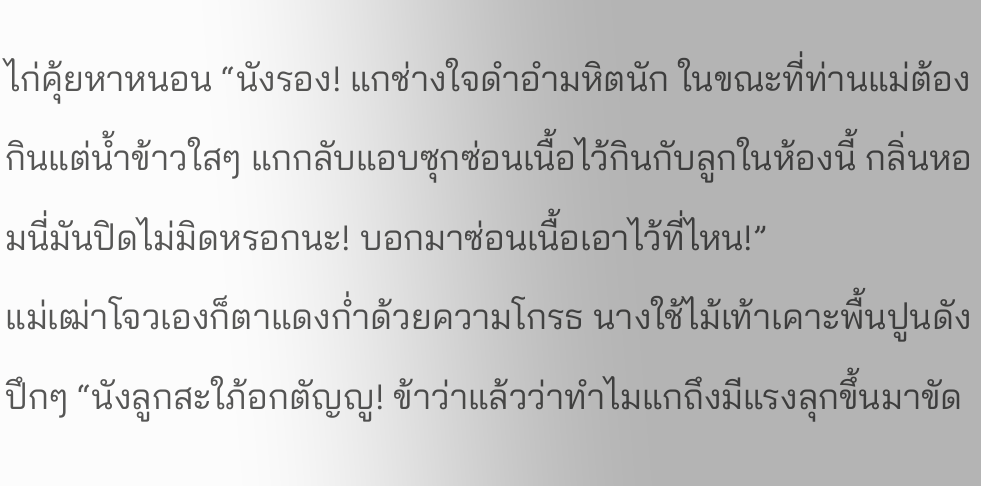ไก่คุ้ยหาหนอน “นังรอง! แกช่างใจดำอำมหิตนัก ในขณะที่ท่านแม่ต้องกินแต่น้ำข้าวใสๆ แกกลับแอบซุกซ่อนเนื้อไว้กินกับลูกในห้องนี้ กลิ่นหอมนี่มันปิดไม่มิดหรอกนะ! บอกมาซ่อนเนื้อเอาไว้ที่ไหน!”
แม่เฒ่าโจวเองก็ตาแดงก่ำด้วยความโกรธ นางใช้ไม้เท้าเคาะพื้นปูนดัง ปึกๆ “นังลูกสะใภ้อกตัญญู! ข้าว่าแล้วว่าทำไมแกถึงมีแรงลุกขึ้นมาขัด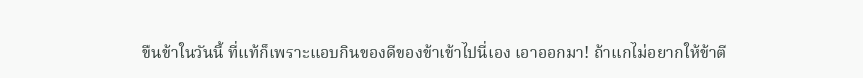ขืนข้าในวันนี้ ที่แท้ก็เพราะแอบกินของดีของข้าเข้าไปนี่เอง เอาออกมา! ถ้าแกไม่อยากให้ข้าตี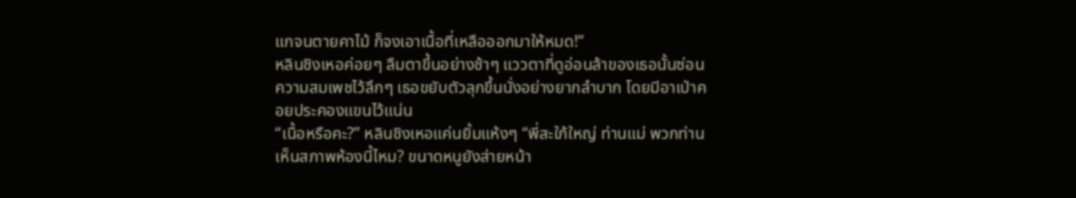แกจนตายคาไม้ ก็จงเอาเนื้อที่เหลือออกมาให้หมด!”
หลินชิงเหอค่อยๆ ลืมตาขึ้นอย่างช้าๆ แววตาที่ดูอ่อนล้าของเธอนั้นซ่อนความสมเพชไว้ลึกๆ เธอขยับตัวลุกขึ้นนั่งอย่างยากลำบาก โดยมีอาเป่าคอยประคองแขนไว้แน่น
“เนื้อหรือคะ?” หลินชิงเหอแค่นยิ้มแห้งๆ “พี่สะใภ้ใหญ่ ท่านแม่ พวกท่านเห็นสภาพห้องนี้ไหม? ขนาดหนูยังส่ายหน้า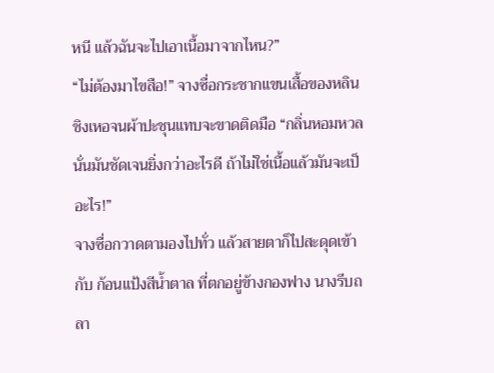หนี แล้วฉันจะไปเอาเนื้อมาจากไหน?”
“ไม่ต้องมาไขสือ!” จางซื่อกระชากแขนเสื้อของหลินชิงเหอจนผ้าปะชุนแทบจะขาดติดมือ “กลิ่นหอมหวลนั่นมันชัดเจนยิ่งกว่าอะไรดี ถ้าไม่ใช่เนื้อแล้วมันจะเป็อะไร!”
จางซื่อกวาดตามองไปทั่ว แล้วสายตาก็ไปสะดุดเข้ากับ ก้อนแป้งสีน้ำตาล ที่ตกอยู่ข้างกองฟาง นางรีบถลา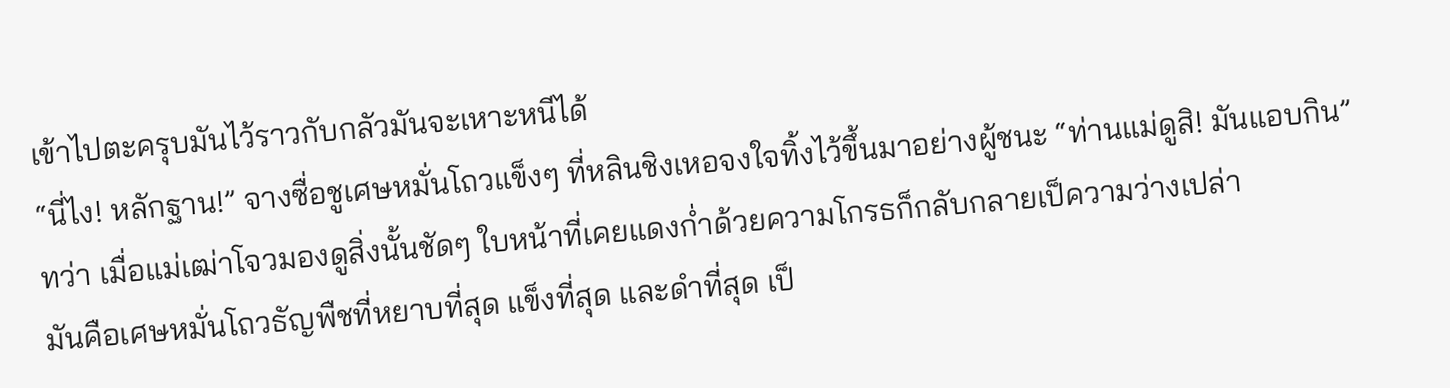เข้าไปตะครุบมันไว้ราวกับกลัวมันจะเหาะหนีได้
“นี่ไง! หลักฐาน!” จางซื่อชูเศษหมั่นโถวแข็งๆ ที่หลินชิงเหอจงใจทิ้งไว้ขึ้นมาอย่างผู้ชนะ “ท่านแม่ดูสิ! มันแอบกิน”
ทว่า เมื่อแม่เฒ่าโจวมองดูสิ่งนั้นชัดๆ ใบหน้าที่เคยแดงก่ำด้วยความโกรธก็กลับกลายเป็ความว่างเปล่า
มันคือเศษหมั่นโถวธัญพืชที่หยาบที่สุด แข็งที่สุด และดำที่สุด เป็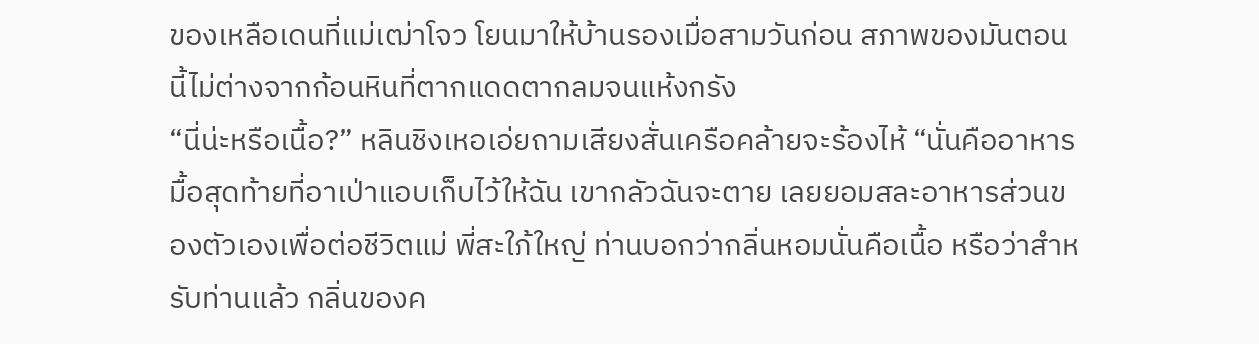ของเหลือเดนที่แม่เฒ่าโจว โยนมาให้บ้านรองเมื่อสามวันก่อน สภาพของมันตอนนี้ไม่ต่างจากก้อนหินที่ตากแดดตากลมจนแห้งกรัง
“นี่น่ะหรือเนื้อ?” หลินชิงเหอเอ่ยถามเสียงสั่นเครือคล้ายจะร้องไห้ “นั่นคืออาหารมื้อสุดท้ายที่อาเป่าแอบเก็บไว้ให้ฉัน เขากลัวฉันจะตาย เลยยอมสละอาหารส่วนของตัวเองเพื่อต่อชีวิตแม่ พี่สะใภ้ใหญ่ ท่านบอกว่ากลิ่นหอมนั่นคือเนื้อ หรือว่าสำหรับท่านแล้ว กลิ่นของค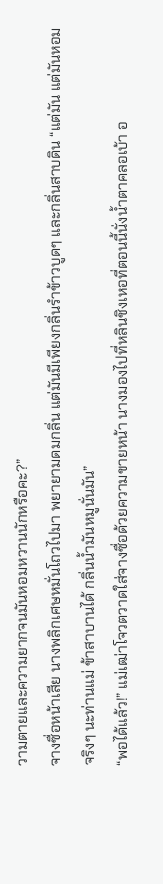วามตายและความยากจนมันหอมหวานนักหรือคะ?”
จางซื่อหน้าเสีย นางพลิกเศษหมั่นโถวไปมา พยายามดมกลิ่น แต่มันมีเพียงกลิ่นรำข้าวบูดๆ และกลิ่นสาบดิน “แต่มัน แต่มันหอมจริงๆ นะท่านแม่ ข้าสาบานได้ กลิ่นน้ำมันหมูนั่นมัน”
“พอได้แล้ว!” แม่เฒ่าโจวตวาดใส่จางซื่อด้วยความขายหน้า นางมองไปที่หลินชิงเหอที่ตอนนี้นั่งน้ำตาคลอเบ้า อ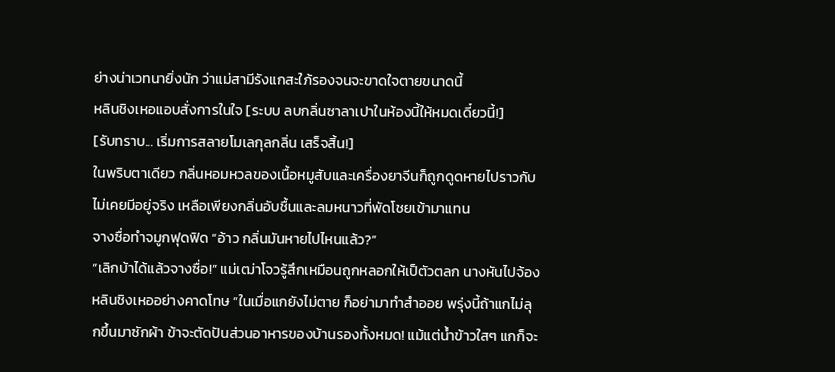ย่างน่าเวทนายิ่งนัก ว่าแม่สามีรังแกสะใภ้รองจนจะขาดใจตายขนาดนี้
หลินชิงเหอแอบสั่งการในใจ [ระบบ ลบกลิ่นซาลาเปาในห้องนี้ให้หมดเดี๋ยวนี้!]
[รับทราบ... เริ่มการสลายโมเลกุลกลิ่น เสร็จสิ้น!]
ในพริบตาเดียว กลิ่นหอมหวลของเนื้อหมูสับและเครื่องยาจีนก็ถูกดูดหายไปราวกับไม่เคยมีอยู่จริง เหลือเพียงกลิ่นอับชื้นและลมหนาวที่พัดโชยเข้ามาแทน
จางซื่อทำจมูกฟุดฟิด “อ้าว กลิ่นมันหายไปไหนแล้ว?”
“เลิกบ้าได้แล้วจางซื่อ!” แม่เฒ่าโจวรู้สึกเหมือนถูกหลอกให้เป็ตัวตลก นางหันไปจ้องหลินชิงเหออย่างคาดโทษ “ในเมื่อแกยังไม่ตาย ก็อย่ามาทำสำออย พรุ่งนี้ถ้าแกไม่ลุกขึ้นมาซักผ้า ข้าจะตัดปันส่วนอาหารของบ้านรองทั้งหมด! แม้แต่น้ำข้าวใสๆ แกก็จะ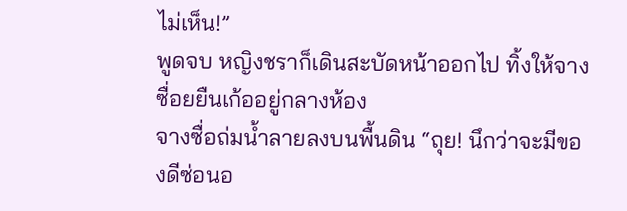ไม่เห็น!”
พูดจบ หญิงชราก็เดินสะบัดหน้าออกไป ทิ้งให้จางซื่อยยืนเก้ออยู่กลางห้อง
จางซื่อถ่มน้ำลายลงบนพื้นดิน “ถุย! นึกว่าจะมีของดีซ่อนอ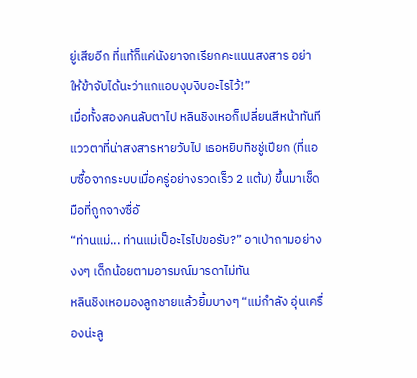ยู่เสียอีก ที่แท้ก็แค่นังยาจกเรียกคะแนนสงสาร อย่าให้ข้าจับได้นะว่าแกแอบงุบงิบอะไรไว้!”
เมื่อทั้งสองคนลับตาไป หลินชิงเหอก็เปลี่ยนสีหน้าทันที แววตาที่น่าสงสารหายวับไป เธอหยิบทิชชู่เปียก (ที่แอบซื้อจากระบบเมื่อครู่อย่างรวดเร็ว 2 แต้ม) ขึ้นมาเช็ดมือที่ถูกจางซื่อั
“ท่านแม่... ท่านแม่เป็อะไรไปขอรับ?” อาเป่าถามอย่างงงๆ เด็กน้อยตามอารมณ์มารดาไม่ทัน
หลินชิงเหอมองลูกชายแล้วยิ้มบางๆ “แม่กำลัง อุ่นเครื่องน่ะลู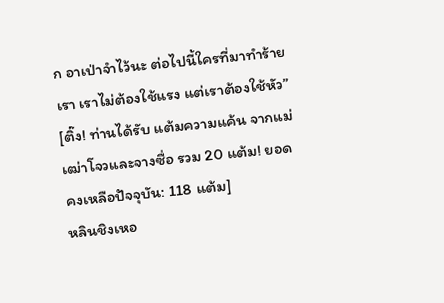ก อาเป่าจำไว้นะ ต่อไปนี้ใครที่มาทำร้ายเรา เราไม่ต้องใช้แรง แต่เราต้องใช้หัว”
[ติ๊ง! ท่านได้รับ แต้มความแค้น จากแม่เฒ่าโจวและจางซื่อ รวม 20 แต้ม! ยอดคงเหลือปัจจุบัน: 118 แต้ม]
หลินชิงเหอ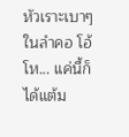หัวเราะเบาๆ ในลำคอ โอ้โห... แค่นี้ก็ได้แต้ม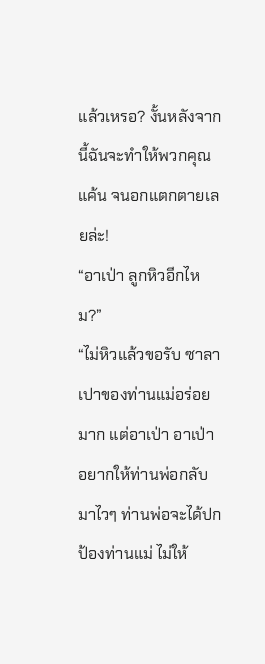แล้วเหรอ? งั้นหลังจากนี้ฉันจะทำให้พวกคุณ แค้น จนอกแตกตายเลยล่ะ!
“อาเป่า ลูกหิวอีกไหม?”
“ไม่หิวแล้วขอรับ ซาลาเปาของท่านแม่อร่อยมาก แต่อาเป่า อาเป่าอยากให้ท่านพ่อกลับมาไวๆ ท่านพ่อจะได้ปกป้องท่านแม่ ไม่ให้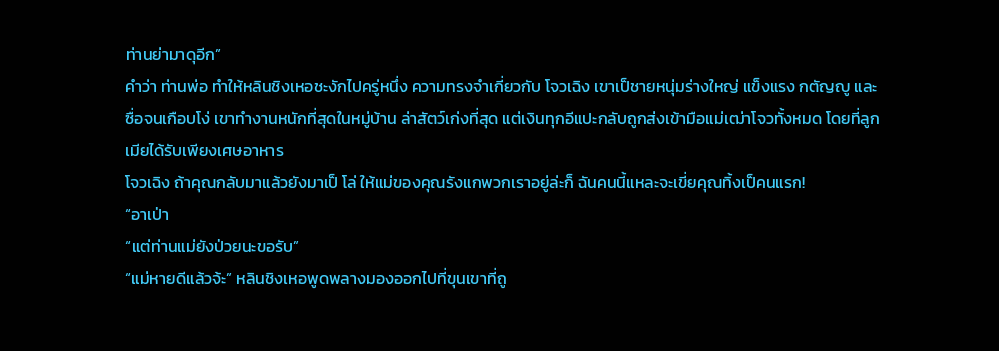ท่านย่ามาดุอีก”
คำว่า ท่านพ่อ ทำให้หลินชิงเหอชะงักไปครู่หนึ่ง ความทรงจำเกี่ยวกับ โจวเฉิง เขาเป็ชายหนุ่มร่างใหญ่ แข็งแรง กตัญญู และ ซื่อจนเกือบโง่ เขาทำงานหนักที่สุดในหมู่บ้าน ล่าสัตว์เก่งที่สุด แต่เงินทุกอีแปะกลับถูกส่งเข้ามือแม่เฒ่าโจวทั้งหมด โดยที่ลูกเมียได้รับเพียงเศษอาหาร
โจวเฉิง ถ้าคุณกลับมาแล้วยังมาเป็ โล่ ให้แม่ของคุณรังแกพวกเราอยู่ล่ะก็ ฉันคนนี้แหละจะเขี่ยคุณทิ้งเป็คนแรก!
“อาเป่า
“แต่ท่านแม่ยังป่วยนะขอรับ”
“แม่หายดีแล้วจ้ะ” หลินชิงเหอพูดพลางมองออกไปที่ขุนเขาที่ถู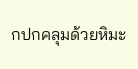กปกคลุมด้วยหิมะ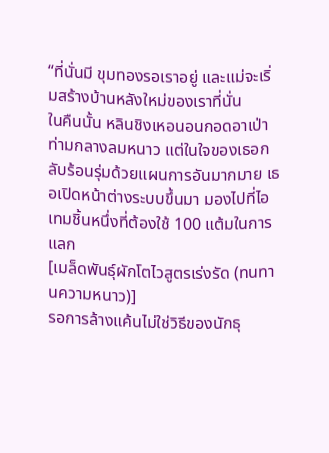“ที่นั่นมี ขุมทองรอเราอยู่ และแม่จะเริ่มสร้างบ้านหลังใหม่ของเราที่นั่น
ในคืนนั้น หลินชิงเหอนอนกอดอาเป่าท่ามกลางลมหนาว แต่ในใจของเธอกลับร้อนรุ่มด้วยแผนการอันมากมาย เธอเปิดหน้าต่างระบบขึ้นมา มองไปที่ไอเทมชิ้นหนึ่งที่ต้องใช้ 100 แต้มในการแลก
[เมล็ดพันธุ์ผักโตไวสูตรเร่งรัด (ทนทานความหนาว)]
รอการล้างแค้นไม่ใช่วิธีของนักธุ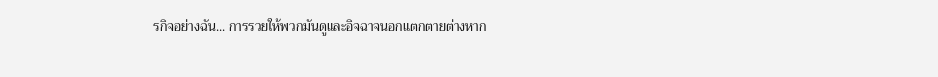รกิจอย่างฉัน... การรวยให้พวกมันดูและอิจฉาจนอกแตกตายต่างหาก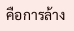คือการล้าง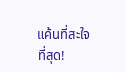แค้นที่สะใจที่สุด!